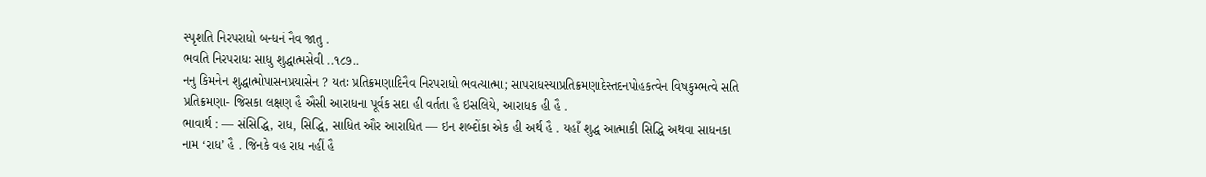સ્પૃશતિ નિરપરાધો બન્ધનં નૈવ જાતુ .
ભવતિ નિરપરાધઃ સાધુ શુદ્ધાત્મસેવી ..૧૮૭..
નનુ કિમનેન શુદ્ધાત્મોપાસનપ્રયાસેન ? યતઃ પ્રતિક્રમણાદિનૈવ નિરપરાધો ભવત્યાત્મા; સાપરાધસ્યાપ્રતિક્રમણાદેસ્તદનપોહકત્વેન વિષકુમ્ભત્વે સતિ પ્રતિક્રમણા- જિસકા લક્ષણ હૈ ઐસી આરાધના પૂર્વક સદા હી વર્તતા હૈ ઇસલિયે, આરાધક હી હૈ .
ભાવાર્થ : — સંસિદ્ધિ, રાધ, સિદ્ધિ, સાધિત ઔર આરાધિત — ઇન શબ્દોંકા એક હી અર્થ હૈ . યહાઁ શુદ્ધ આત્માકી સિદ્ધિ અથવા સાધનકા નામ ‘રાધ’ હૈ . જિનકે વહ રાધ નહીં હૈ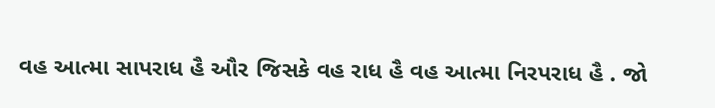વહ આત્મા સાપરાધ હૈ ઔર જિસકે વહ રાધ હૈ વહ આત્મા નિરપરાધ હૈ . જો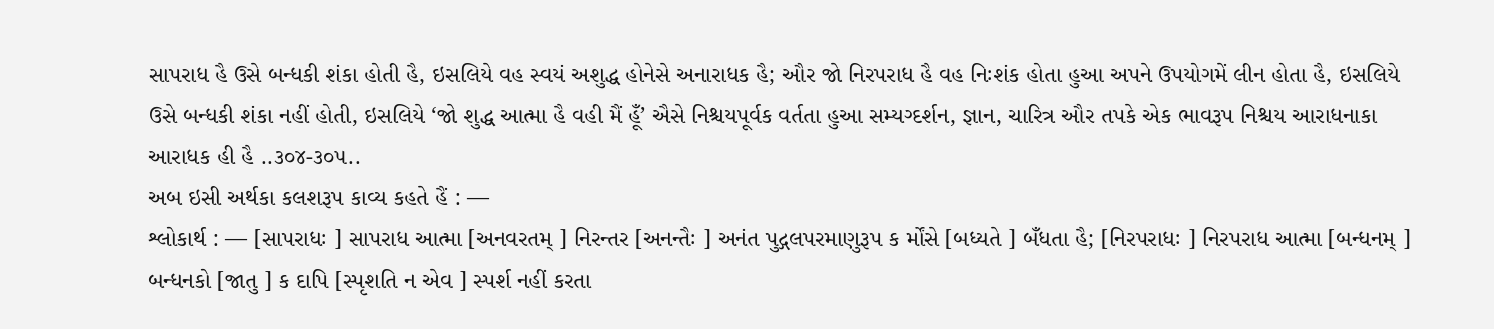સાપરાધ હૈ ઉસે બન્ધકી શંકા હોતી હૈ, ઇસલિયે વહ સ્વયં અશુદ્ધ હોનેસે અનારાધક હૈ; ઔર જો નિરપરાધ હૈ વહ નિઃશંક હોતા હુઆ અપને ઉપયોગમેં લીન હોતા હૈ, ઇસલિયે ઉસે બન્ધકી શંકા નહીં હોતી, ઇસલિયે ‘જો શુદ્ધ આત્મા હૈ વહી મૈં હૂઁ’ ઐસે નિશ્ચયપૂર્વક વર્તતા હુઆ સમ્યગ્દર્શન, જ્ઞાન, ચારિત્ર ઔર તપકે એક ભાવરૂપ નિશ્ચય આરાધનાકા આરાધક હી હૈ ..૩૦૪-૩૦૫..
અબ ઇસી અર્થકા કલશરૂપ કાવ્ય કહતે હૈં : —
શ્લોકાર્થ : — [સાપરાધઃ ] સાપરાધ આત્મા [અનવરતમ્ ] નિરન્તર [અનન્તૈઃ ] અનંત પુદ્ગલપરમાણુરૂપ ક ર્મોંસે [બધ્યતે ] બઁધતા હૈ; [નિરપરાધઃ ] નિરપરાધ આત્મા [બન્ધનમ્ ] બન્ધનકો [જાતુ ] ક દાપિ [સ્પૃશતિ ન એવ ] સ્પર્શ નહીં કરતા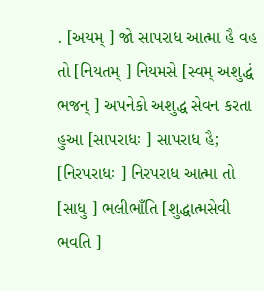. [અયમ્ ] જો સાપરાધ આત્મા હૈ વહ તો [નિયતમ્ ] નિયમસે [સ્વમ્ અશુદ્ધં ભજન્ ] અપનેકો અશુદ્ધ સેવન કરતા હુઆ [સાપરાધઃ ] સાપરાધ હૈ; [નિરપરાધઃ ] નિરપરાધ આત્મા તો [સાધુ ] ભલીભાઁતિ [શુદ્ધાત્મસેવી ભવતિ ]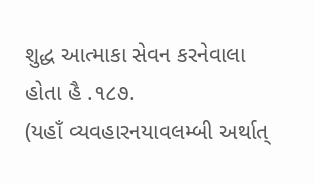શુદ્ધ આત્માકા સેવન કરનેવાલા હોતા હૈ .૧૮૭.
(યહાઁ વ્યવહારનયાવલમ્બી અર્થાત્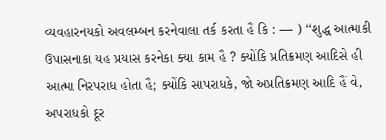વ્યવહારનયકો અવલમ્બન કરનેવાલા તર્ક કરતા હૈ કિ : — ) ‘‘શુદ્ધ આત્માકી ઉપાસનાકા યહ પ્રયાસ કરનેકા ક્યા કામ હૈ ? ક્યોંકિ પ્રતિક્રમણ આદિસે હી આત્મા નિરપરાધ હોતા હૈ; ક્યોંકિ સાપરાધકે, જો અપ્રતિક્રમણ આદિ હૈં વે, અપરાધકો દૂર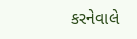કરનેવાલે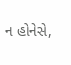ન હોનેસે,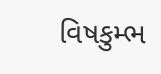વિષકુમ્ભ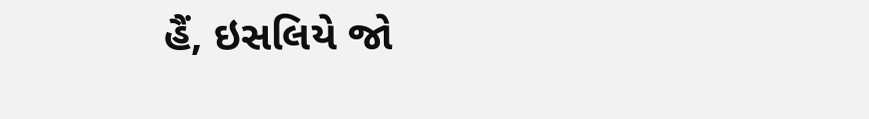હૈં, ઇસલિયે જો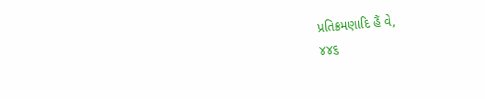પ્રતિક્રમણાદિ હૈં વે,
૪૪૬